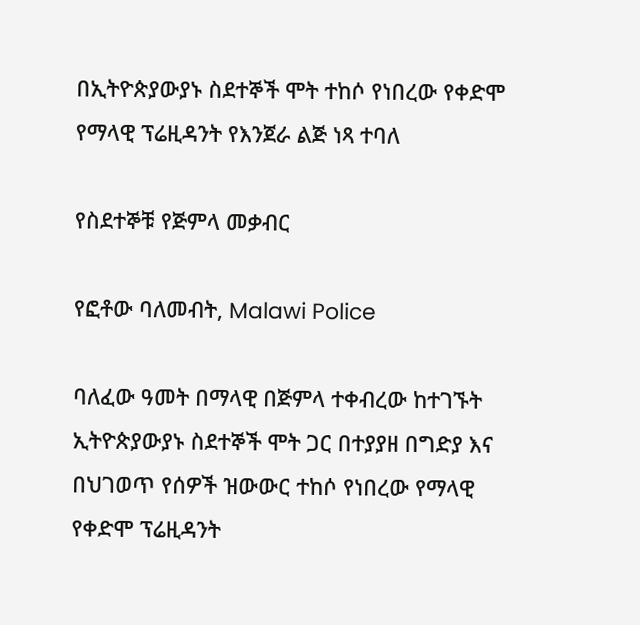በኢትዮጵያውያኑ ስደተኞች ሞት ተከሶ የነበረው የቀድሞ የማላዊ ፕሬዚዳንት የእንጀራ ልጅ ነጻ ተባለ

የስደተኞቹ የጅምላ መቃብር

የፎቶው ባለመብት, Malawi Police

ባለፈው ዓመት በማላዊ በጅምላ ተቀብረው ከተገኙት ኢትዮጵያውያኑ ስደተኞች ሞት ጋር በተያያዘ በግድያ እና በህገወጥ የሰዎች ዝውውር ተከሶ የነበረው የማላዊ የቀድሞ ፕሬዚዳንት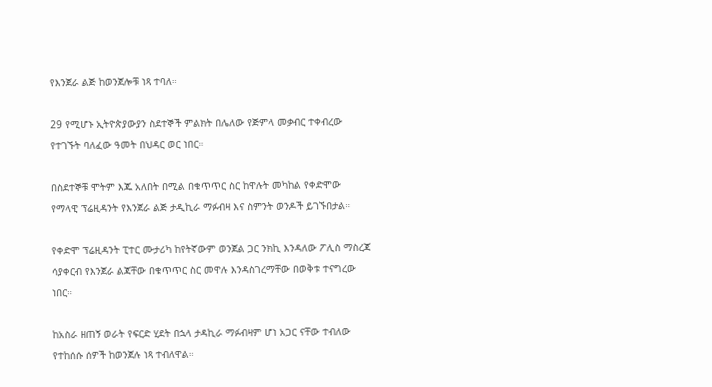የእንጀራ ልጅ ከወንጀሎቹ ነጻ ተባለ።

29 የሚሆኑ ኢትዮጵያውያን ስደተኞች ምልክት በሌለው የጅምላ መቃብር ተቀብረው የተገኙት ባለፈው ዓመት በህዳር ወር ነበር።

በስደተኞቹ ሞትም እጁ አለበት በሚል በቁጥጥር ስር ከዋሉት መካከል የቀድሞው የማላዊ ፕሬዚዳንት የእንጀራ ልጅ ታዲኪራ ማፉብዛ እና ስምንት ወንዶች ይገኙበታል።

የቀድሞ ፕሬዚዳንት ፒተር ሙታሪካ ከየትኛውም ወንጀል ጋር ንክኪ እንዳለው ፖሊስ ማስረጃ ሳያቀርብ የእንጀራ ልጃቸው በቁጥጥር ስር መዋሉ እንዳስገረማቸው በወቅቱ ተናግረው ነበር።

ከአስራ ዘጠኝ ወራት የፍርድ ሂደት በኋላ ታዳኪራ ማፉብዛም ሆነ አጋር ናቸው ተብለው የተከሰሱ ሰዎች ከወንጀሉ ነጻ ተብለዋል።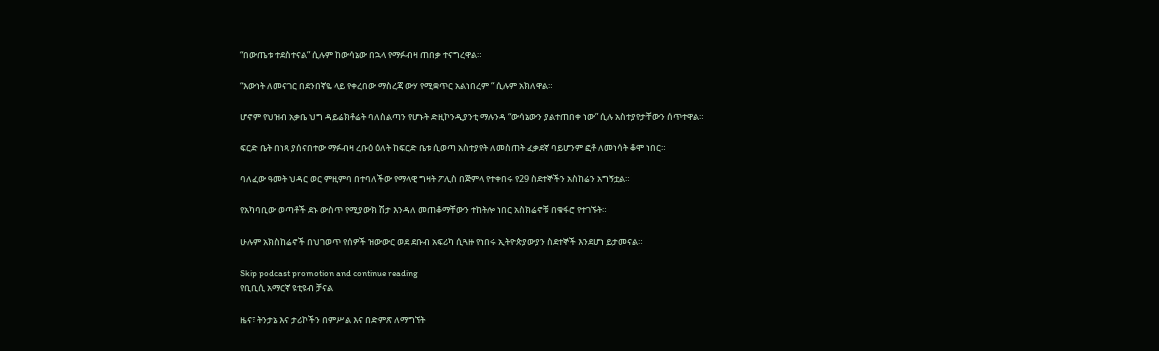“በውጤቱ ተደስተናል” ሲሉም ከውሳኔው በኋላ የማፉብዛ ጠበቃ ተናግረዋል።

“እውነት ለመናገር በደንበኛዬ ላይ የቀረበው ማስረጃ ውሃ የሚቋጥር አልነበረም “ ሲሉም አክለዋል።

ሆኖም የህዝብ አቃቤ ህግ ዳይሬክቶሬት ባለስልጣን የሆኑት ድዚኮንዲያንቲ ማሉንዳ “ውሳኔውን ያልተጠበቀ ነው” ሲሉ አስተያየታቸውን ሰጥተዋል።

ፍርድ ቤት በነጻ ያሰናበተው ማፉብዛ ረቡዕ ዕለት ከፍርድ ቤቱ ሲወጣ አስተያየት ለመስጠት ፈቃደኛ ባይሆንም ፎቶ ለመነሳት ቆሞ ነበር።

ባለፈው ዓመት ህዳር ወር ምዚምባ በተባለችው የማላዊ ግዛት ፖሊስ በጅምላ የተቀበሩ የ29 ስደተኞችን አስከሬን አግኝቷል።

የአካባቢው ወጣቶች ደኑ ውስጥ የሚያውክ ሽታ እንዳለ መጠቆማቸውን ተከትሎ ነበር አስክሬኖቹ በቁፋሮ የተገኙት።

ሁሉም አክስከሬኖች በህገወጥ የሰዎች ዝውውር ወደ ደቡብ አፍሪካ ሲጓዙ የነበሩ ኢትዮጵያውያን ስደተኞች እንደሆነ ይታመናል።

Skip podcast promotion and continue reading
የቢቢሲ አማርኛ ዩቲዩብ ቻናል

ዜና፣ ትንታኔ እና ታሪኮችን በምሥል እና በድምጽ ለማግኘት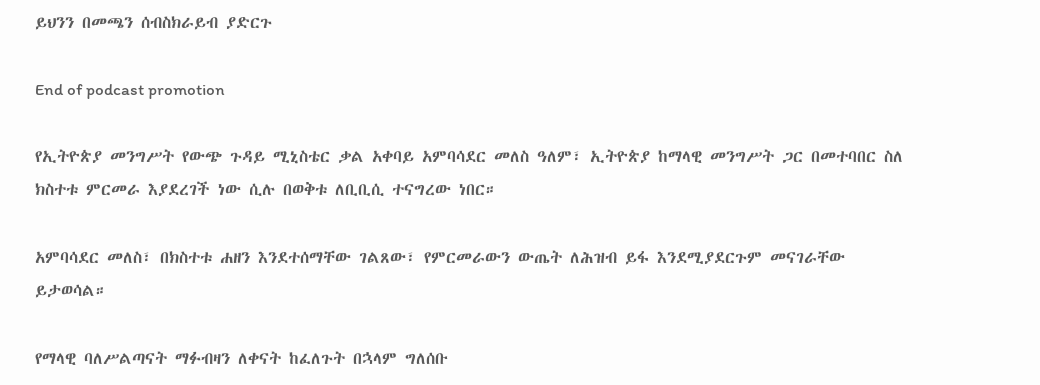ይህንን በመጫን ሰብስክራይብ ያድርጉ

End of podcast promotion

የኢትዮጵያ መንግሥት የውጭ ጉዳይ ሚኒስቴር ቃል አቀባይ አምባሳደር መለስ ዓለም፣ ኢትዮጵያ ከማላዊ መንግሥት ጋር በመተባበር ስለ ክስተቱ ምርመራ እያደረገች ነው ሲሉ በወቅቱ ለቢቢሲ ተናግረው ነበር።

አምባሳደር መለስ፣ በክስተቱ ሐዘን እንደተሰማቸው ገልጸው፣ የምርመራውን ውጤት ለሕዝብ ይፋ እንደሚያደርጉም መናገራቸው ይታወሳል።

የማላዊ ባለሥልጣናት ማፉብዛን ለቀናት ከፈለጉት በኋላም ግለሰቡ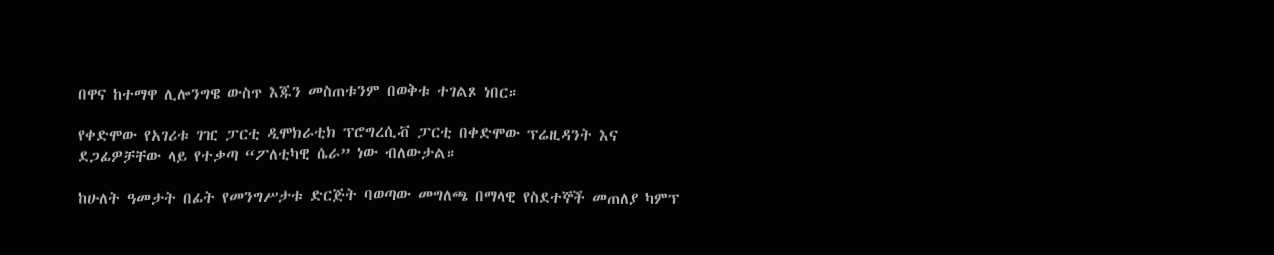በዋና ከተማዋ ሊሎንግዌ ውስጥ እጁን መስጠቱንም በወቅቱ ተገልጾ ነበር።

የቀድሞው የአገሪቱ ገዢ ፓርቲ ዲሞክራቲክ ፕሮግረሲቭ ፓርቲ በቀድሞው ፕሬዚዳንት እና ደጋፊዎቻቸው ላይ የተቃጣ “ፖለቲካዊ ሴራ” ነው ብለውታል።

ከሁለት ዓመታት በፊት የመንግሥታቱ ድርጅት ባወጣው መግለጫ በማላዊ የስደተኞች መጠለያ ካምፕ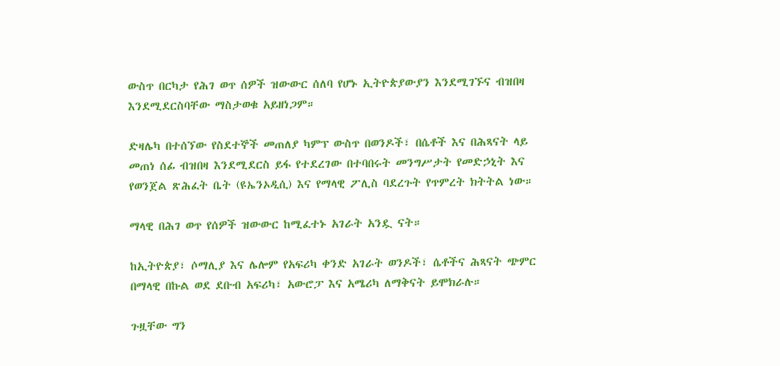ውስጥ በርካታ የሕገ ወጥ ሰዎች ዝውውር ሰለባ የሆኑ ኢትዮጵያውያን እንደሚገኙና ብዝበዛ እንደሚደርስባቸው ማስታወቁ አይዘነጋም።

ድዛሌካ በተሰኘው የስደተኞች መጠለያ ካምፕ ውስጥ በወንዶች፣ በሴቶች እና በሕጻናት ላይ መጠነ ሰፊ ብዝበዛ እንደሚደርስ ይፋ የተደረገው በተባበሩት መንግሥታት የመድኃኒት እና የወንጀል ጽሕፈት ቤት (ዩኤንኦዲሲ) እና የማላዊ ፖሊስ ባደረጉት የጥምረት ክትትል ነው።

ማላዊ በሕገ ወጥ የሰዎች ዝውውር ከሚፈተኑ አገራት አንዷ ናት።

ከኢትዮጵያ፣ ሶማሊያ እና ሌሎም የአፍሪካ ቀንድ አገራት ወንዶች፣ ሴቶችና ሕጻናት ጭምር በማላዊ በኩል ወደ ደቡብ አፍሪካ፣ አውሮፓ እና አሜሪካ ለማቅናት ይሞክራሉ።

ጉዟቸው ግን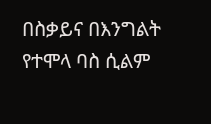በስቃይና በእንግልት የተሞላ ባስ ሲልም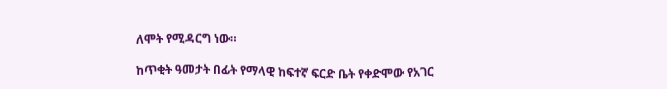ለሞት የሚዳርግ ነው።

ከጥቂት ዓመታት በፊት የማላዊ ከፍተኛ ፍርድ ቤት የቀድሞው የአገር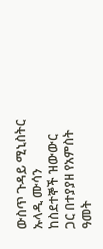ውስጥ ጉዳይ ሚኒስትር ኡላዲ ሙሳን ከስደተኞች ዝውውር ጋር በተያያዘ የአምስት ዓመት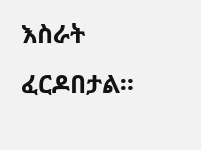እስራት ፈርዶበታል።